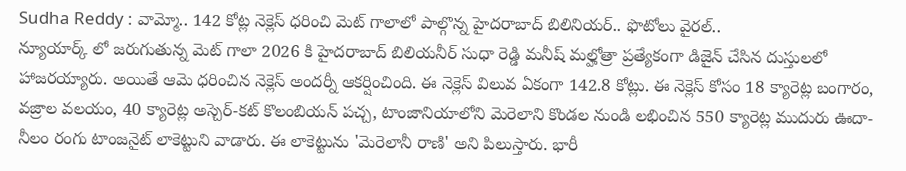Sudha Reddy : వామ్మో.. 142 కోట్ల నెక్లెస్ ధరించి మెట్ గాలాలో పాల్గొన్న హైదరాబాద్ బిలినియర్.. ఫొటోలు వైరల్..
న్యూయార్క్ లో జరుగుతున్న మెట్ గాలా 2026 కి హైదరాబాద్ బిలియనీర్ సుధా రెడ్డి మనీష్ మల్హోత్రా ప్రత్యేకంగా డిజైన్ చేసిన దుస్తులలో హాజరయ్యారు. అయితే ఆమె ధరించిన నెక్లెస్ అందర్నీ ఆకర్షించింది. ఈ నెక్లెస్ విలువ ఏకంగా 142.8 కోట్లు. ఈ నెక్లెస్ కోసం 18 క్యారెట్ల బంగారం, వజ్రాల వలయం, 40 క్యారెట్ల అస్చెర్-కట్ కొలంబియన్ పచ్చ, టాంజానియాలోని మెరెలాని కొండల నుండి లభించిన 550 క్యారెట్ల ముదురు ఊదా-నీలం రంగు టాంజనైట్ లాకెట్టుని వాడారు. ఈ లాకెట్టును 'మెరెలానీ రాణి' అని పిలుస్తారు. భారీ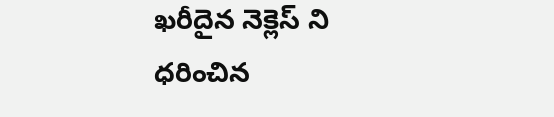ఖరీదైన నెక్లెస్ ని ధరించిన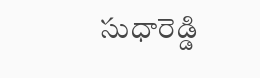సుధారెడ్డి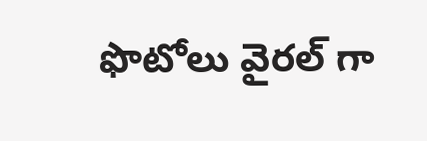ఫొటోలు వైరల్ గా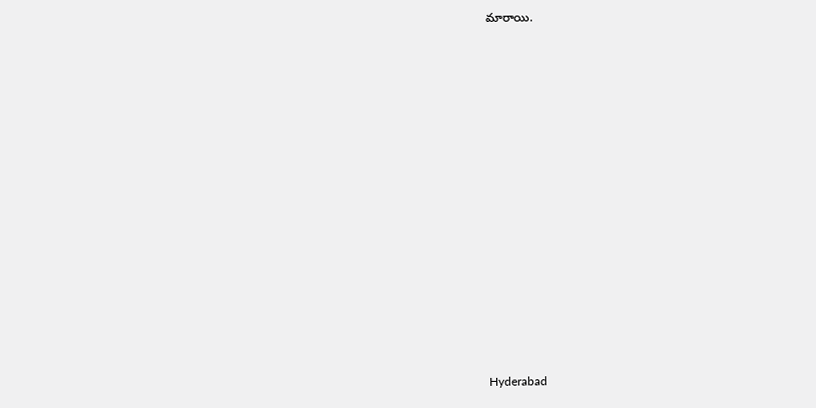మారాయి.















Hyderabad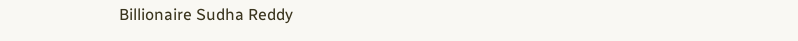Billionaire Sudha Reddy